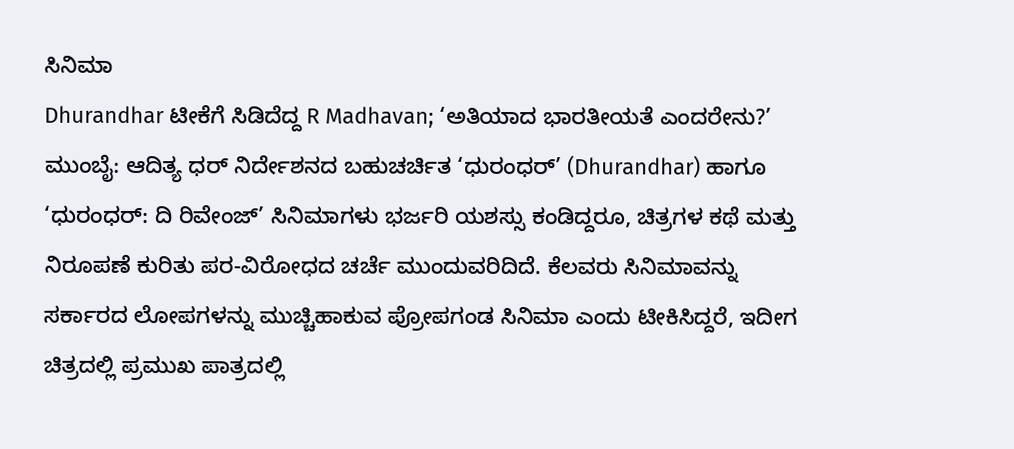ಸಿನಿಮಾ
Dhurandhar ಟೀಕೆಗೆ ಸಿಡಿದೆದ್ದ R Madhavan; ‘ಅತಿಯಾದ ಭಾರತೀಯತೆ ಎಂದರೇನು?’
ಮುಂಬೈ: ಆದಿತ್ಯ ಧರ್ ನಿರ್ದೇಶನದ ಬಹುಚರ್ಚಿತ ‘ಧುರಂಧರ್’ (Dhurandhar) ಹಾಗೂ ‘ಧುರಂಧರ್: ದಿ ರಿವೇಂಜ್’ ಸಿನಿಮಾಗಳು ಭರ್ಜರಿ ಯಶಸ್ಸು ಕಂಡಿದ್ದರೂ, ಚಿತ್ರಗಳ ಕಥೆ ಮತ್ತು ನಿರೂಪಣೆ ಕುರಿತು ಪರ-ವಿರೋಧದ ಚರ್ಚೆ ಮುಂದುವರಿದಿದೆ. ಕೆಲವರು ಸಿನಿಮಾವನ್ನು ಸರ್ಕಾರದ ಲೋಪಗಳನ್ನು ಮುಚ್ಚಿಹಾಕುವ ಪ್ರೋಪಗಂಡ ಸಿನಿಮಾ ಎಂದು ಟೀಕಿಸಿದ್ದರೆ, ಇದೀಗ ಚಿತ್ರದಲ್ಲಿ ಪ್ರಮುಖ ಪಾತ್ರದಲ್ಲಿ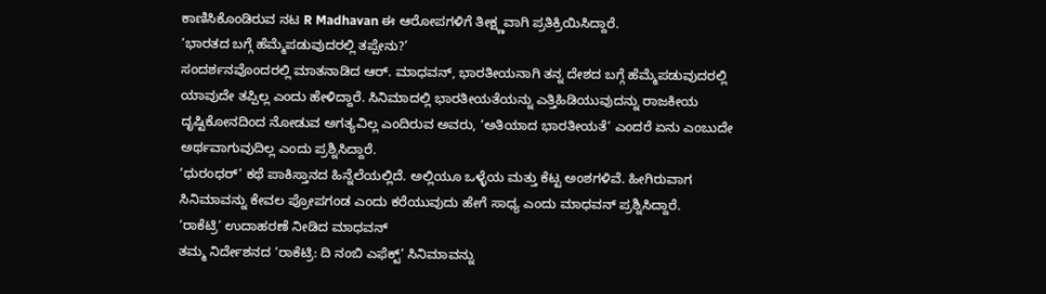ಕಾಣಿಸಿಕೊಂಡಿರುವ ನಟ R Madhavan ಈ ಆರೋಪಗಳಿಗೆ ತೀಕ್ಷ್ಣವಾಗಿ ಪ್ರತಿಕ್ರಿಯಿಸಿದ್ದಾರೆ.
‘ಭಾರತದ ಬಗ್ಗೆ ಹೆಮ್ಮೆಪಡುವುದರಲ್ಲಿ ತಪ್ಪೇನು?’
ಸಂದರ್ಶನವೊಂದರಲ್ಲಿ ಮಾತನಾಡಿದ ಆರ್. ಮಾಧವನ್, ಭಾರತೀಯನಾಗಿ ತನ್ನ ದೇಶದ ಬಗ್ಗೆ ಹೆಮ್ಮೆಪಡುವುದರಲ್ಲಿ ಯಾವುದೇ ತಪ್ಪಿಲ್ಲ ಎಂದು ಹೇಳಿದ್ದಾರೆ. ಸಿನಿಮಾದಲ್ಲಿ ಭಾರತೀಯತೆಯನ್ನು ಎತ್ತಿಹಿಡಿಯುವುದನ್ನು ರಾಜಕೀಯ ದೃಷ್ಟಿಕೋನದಿಂದ ನೋಡುವ ಅಗತ್ಯವಿಲ್ಲ ಎಂದಿರುವ ಅವರು, ‘ಅತಿಯಾದ ಭಾರತೀಯತೆ’ ಎಂದರೆ ಏನು ಎಂಬುದೇ ಅರ್ಥವಾಗುವುದಿಲ್ಲ ಎಂದು ಪ್ರಶ್ನಿಸಿದ್ದಾರೆ.
‘ಧುರಂಧರ್’ ಕಥೆ ಪಾಕಿಸ್ತಾನದ ಹಿನ್ನೆಲೆಯಲ್ಲಿದೆ. ಅಲ್ಲಿಯೂ ಒಳ್ಳೆಯ ಮತ್ತು ಕೆಟ್ಟ ಅಂಶಗಳಿವೆ. ಹೀಗಿರುವಾಗ ಸಿನಿಮಾವನ್ನು ಕೇವಲ ಪ್ರೋಪಗಂಡ ಎಂದು ಕರೆಯುವುದು ಹೇಗೆ ಸಾಧ್ಯ ಎಂದು ಮಾಧವನ್ ಪ್ರಶ್ನಿಸಿದ್ದಾರೆ.
‘ರಾಕೆಟ್ರಿ’ ಉದಾಹರಣೆ ನೀಡಿದ ಮಾಧವನ್
ತಮ್ಮ ನಿರ್ದೇಶನದ ‘ರಾಕೆಟ್ರಿ: ದಿ ನಂಬಿ ಎಫೆಕ್ಟ್’ ಸಿನಿಮಾವನ್ನು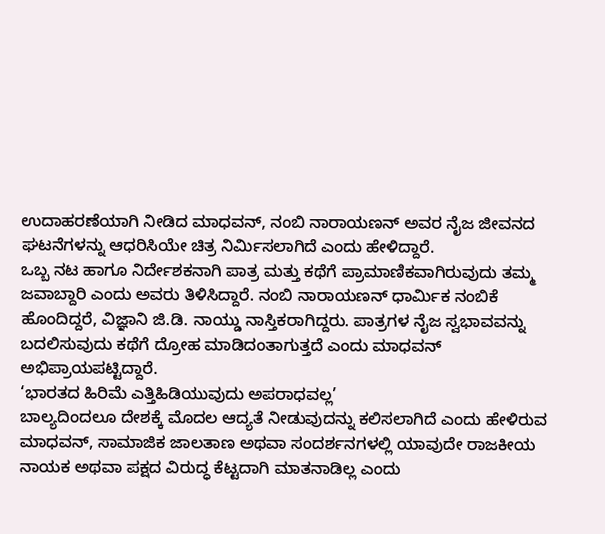ಉದಾಹರಣೆಯಾಗಿ ನೀಡಿದ ಮಾಧವನ್, ನಂಬಿ ನಾರಾಯಣನ್ ಅವರ ನೈಜ ಜೀವನದ ಘಟನೆಗಳನ್ನು ಆಧರಿಸಿಯೇ ಚಿತ್ರ ನಿರ್ಮಿಸಲಾಗಿದೆ ಎಂದು ಹೇಳಿದ್ದಾರೆ.
ಒಬ್ಬ ನಟ ಹಾಗೂ ನಿರ್ದೇಶಕನಾಗಿ ಪಾತ್ರ ಮತ್ತು ಕಥೆಗೆ ಪ್ರಾಮಾಣಿಕವಾಗಿರುವುದು ತಮ್ಮ ಜವಾಬ್ದಾರಿ ಎಂದು ಅವರು ತಿಳಿಸಿದ್ದಾರೆ. ನಂಬಿ ನಾರಾಯಣನ್ ಧಾರ್ಮಿಕ ನಂಬಿಕೆ ಹೊಂದಿದ್ದರೆ, ವಿಜ್ಞಾನಿ ಜಿ.ಡಿ. ನಾಯ್ಡು ನಾಸ್ತಿಕರಾಗಿದ್ದರು. ಪಾತ್ರಗಳ ನೈಜ ಸ್ವಭಾವವನ್ನು ಬದಲಿಸುವುದು ಕಥೆಗೆ ದ್ರೋಹ ಮಾಡಿದಂತಾಗುತ್ತದೆ ಎಂದು ಮಾಧವನ್ ಅಭಿಪ್ರಾಯಪಟ್ಟಿದ್ದಾರೆ.
‘ಭಾರತದ ಹಿರಿಮೆ ಎತ್ತಿಹಿಡಿಯುವುದು ಅಪರಾಧವಲ್ಲ’
ಬಾಲ್ಯದಿಂದಲೂ ದೇಶಕ್ಕೆ ಮೊದಲ ಆದ್ಯತೆ ನೀಡುವುದನ್ನು ಕಲಿಸಲಾಗಿದೆ ಎಂದು ಹೇಳಿರುವ ಮಾಧವನ್, ಸಾಮಾಜಿಕ ಜಾಲತಾಣ ಅಥವಾ ಸಂದರ್ಶನಗಳಲ್ಲಿ ಯಾವುದೇ ರಾಜಕೀಯ ನಾಯಕ ಅಥವಾ ಪಕ್ಷದ ವಿರುದ್ಧ ಕೆಟ್ಟದಾಗಿ ಮಾತನಾಡಿಲ್ಲ ಎಂದು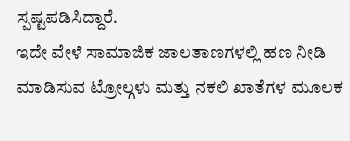ಸ್ಪಷ್ಟಪಡಿಸಿದ್ದಾರೆ.
ಇದೇ ವೇಳೆ ಸಾಮಾಜಿಕ ಜಾಲತಾಣಗಳಲ್ಲಿ ಹಣ ನೀಡಿ ಮಾಡಿಸುವ ಟ್ರೋಲ್ಗಳು ಮತ್ತು ನಕಲಿ ಖಾತೆಗಳ ಮೂಲಕ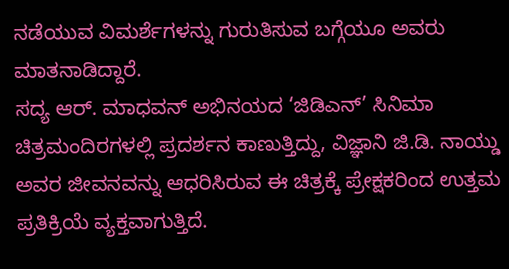ನಡೆಯುವ ವಿಮರ್ಶೆಗಳನ್ನು ಗುರುತಿಸುವ ಬಗ್ಗೆಯೂ ಅವರು ಮಾತನಾಡಿದ್ದಾರೆ.
ಸದ್ಯ ಆರ್. ಮಾಧವನ್ ಅಭಿನಯದ ‘ಜಿಡಿಎನ್’ ಸಿನಿಮಾ ಚಿತ್ರಮಂದಿರಗಳಲ್ಲಿ ಪ್ರದರ್ಶನ ಕಾಣುತ್ತಿದ್ದು, ವಿಜ್ಞಾನಿ ಜಿ.ಡಿ. ನಾಯ್ಡು ಅವರ ಜೀವನವನ್ನು ಆಧರಿಸಿರುವ ಈ ಚಿತ್ರಕ್ಕೆ ಪ್ರೇಕ್ಷಕರಿಂದ ಉತ್ತಮ ಪ್ರತಿಕ್ರಿಯೆ ವ್ಯಕ್ತವಾಗುತ್ತಿದೆ.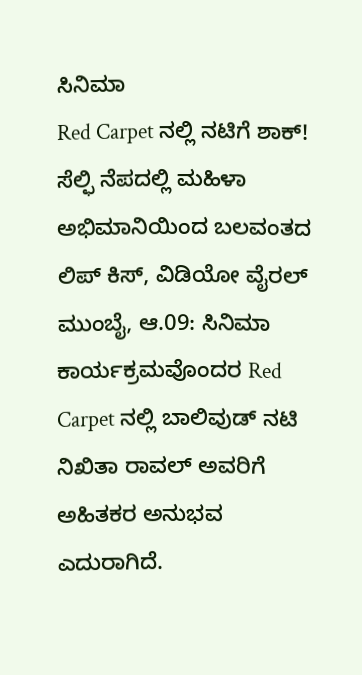ಸಿನಿಮಾ
Red Carpet ನಲ್ಲಿ ನಟಿಗೆ ಶಾಕ್! ಸೆಲ್ಫಿ ನೆಪದಲ್ಲಿ ಮಹಿಳಾ ಅಭಿಮಾನಿಯಿಂದ ಬಲವಂತದ ಲಿಪ್ ಕಿಸ್, ವಿಡಿಯೋ ವೈರಲ್
ಮುಂಬೈ, ಆ.09: ಸಿನಿಮಾ ಕಾರ್ಯಕ್ರಮವೊಂದರ Red Carpet ನಲ್ಲಿ ಬಾಲಿವುಡ್ ನಟಿ ನಿಖಿತಾ ರಾವಲ್ ಅವರಿಗೆ ಅಹಿತಕರ ಅನುಭವ ಎದುರಾಗಿದೆ.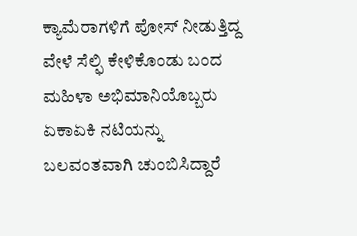ಕ್ಯಾಮೆರಾಗಳಿಗೆ ಪೋಸ್ ನೀಡುತ್ತಿದ್ದ ವೇಳೆ ಸೆಲ್ಫಿ ಕೇಳಿಕೊಂಡು ಬಂದ ಮಹಿಳಾ ಅಭಿಮಾನಿಯೊಬ್ಬರು ಏಕಾಏಕಿ ನಟಿಯನ್ನು ಬಲವಂತವಾಗಿ ಚುಂಬಿಸಿದ್ದಾರೆ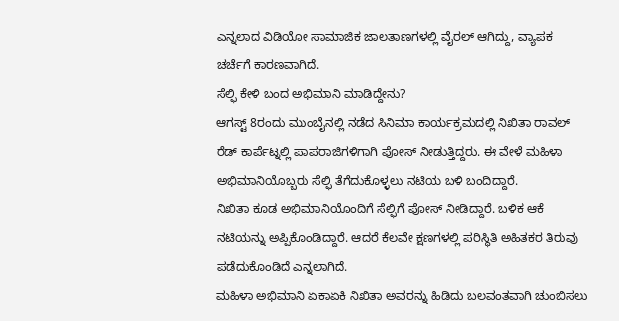ಎನ್ನಲಾದ ವಿಡಿಯೋ ಸಾಮಾಜಿಕ ಜಾಲತಾಣಗಳಲ್ಲಿ ವೈರಲ್ ಆಗಿದ್ದು, ವ್ಯಾಪಕ ಚರ್ಚೆಗೆ ಕಾರಣವಾಗಿದೆ.
ಸೆಲ್ಫಿ ಕೇಳಿ ಬಂದ ಅಭಿಮಾನಿ ಮಾಡಿದ್ದೇನು?
ಆಗಸ್ಟ್ 8ರಂದು ಮುಂಬೈನಲ್ಲಿ ನಡೆದ ಸಿನಿಮಾ ಕಾರ್ಯಕ್ರಮದಲ್ಲಿ ನಿಖಿತಾ ರಾವಲ್ ರೆಡ್ ಕಾರ್ಪೆಟ್ನಲ್ಲಿ ಪಾಪರಾಜಿಗಳಿಗಾಗಿ ಪೋಸ್ ನೀಡುತ್ತಿದ್ದರು. ಈ ವೇಳೆ ಮಹಿಳಾ ಅಭಿಮಾನಿಯೊಬ್ಬರು ಸೆಲ್ಫಿ ತೆಗೆದುಕೊಳ್ಳಲು ನಟಿಯ ಬಳಿ ಬಂದಿದ್ದಾರೆ.
ನಿಖಿತಾ ಕೂಡ ಅಭಿಮಾನಿಯೊಂದಿಗೆ ಸೆಲ್ಫಿಗೆ ಪೋಸ್ ನೀಡಿದ್ದಾರೆ. ಬಳಿಕ ಆಕೆ ನಟಿಯನ್ನು ಅಪ್ಪಿಕೊಂಡಿದ್ದಾರೆ. ಆದರೆ ಕೆಲವೇ ಕ್ಷಣಗಳಲ್ಲಿ ಪರಿಸ್ಥಿತಿ ಅಹಿತಕರ ತಿರುವು ಪಡೆದುಕೊಂಡಿದೆ ಎನ್ನಲಾಗಿದೆ.
ಮಹಿಳಾ ಅಭಿಮಾನಿ ಏಕಾಏಕಿ ನಿಖಿತಾ ಅವರನ್ನು ಹಿಡಿದು ಬಲವಂತವಾಗಿ ಚುಂಬಿಸಲು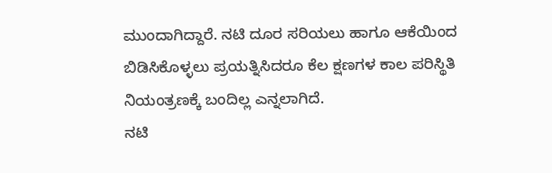ಮುಂದಾಗಿದ್ದಾರೆ. ನಟಿ ದೂರ ಸರಿಯಲು ಹಾಗೂ ಆಕೆಯಿಂದ ಬಿಡಿಸಿಕೊಳ್ಳಲು ಪ್ರಯತ್ನಿಸಿದರೂ ಕೆಲ ಕ್ಷಣಗಳ ಕಾಲ ಪರಿಸ್ಥಿತಿ ನಿಯಂತ್ರಣಕ್ಕೆ ಬಂದಿಲ್ಲ ಎನ್ನಲಾಗಿದೆ.
ನಟಿ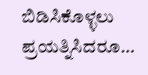ಬಿಡಿಸಿಕೊಳ್ಳಲು ಪ್ರಯತ್ನಿಸಿದರೂ…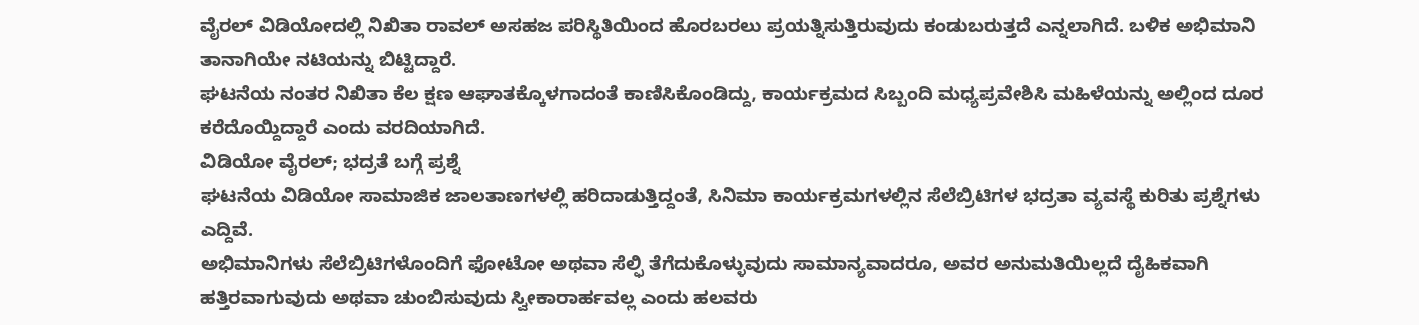ವೈರಲ್ ವಿಡಿಯೋದಲ್ಲಿ ನಿಖಿತಾ ರಾವಲ್ ಅಸಹಜ ಪರಿಸ್ಥಿತಿಯಿಂದ ಹೊರಬರಲು ಪ್ರಯತ್ನಿಸುತ್ತಿರುವುದು ಕಂಡುಬರುತ್ತದೆ ಎನ್ನಲಾಗಿದೆ. ಬಳಿಕ ಅಭಿಮಾನಿ ತಾನಾಗಿಯೇ ನಟಿಯನ್ನು ಬಿಟ್ಟಿದ್ದಾರೆ.
ಘಟನೆಯ ನಂತರ ನಿಖಿತಾ ಕೆಲ ಕ್ಷಣ ಆಘಾತಕ್ಕೊಳಗಾದಂತೆ ಕಾಣಿಸಿಕೊಂಡಿದ್ದು, ಕಾರ್ಯಕ್ರಮದ ಸಿಬ್ಬಂದಿ ಮಧ್ಯಪ್ರವೇಶಿಸಿ ಮಹಿಳೆಯನ್ನು ಅಲ್ಲಿಂದ ದೂರ ಕರೆದೊಯ್ದಿದ್ದಾರೆ ಎಂದು ವರದಿಯಾಗಿದೆ.
ವಿಡಿಯೋ ವೈರಲ್; ಭದ್ರತೆ ಬಗ್ಗೆ ಪ್ರಶ್ನೆ
ಘಟನೆಯ ವಿಡಿಯೋ ಸಾಮಾಜಿಕ ಜಾಲತಾಣಗಳಲ್ಲಿ ಹರಿದಾಡುತ್ತಿದ್ದಂತೆ, ಸಿನಿಮಾ ಕಾರ್ಯಕ್ರಮಗಳಲ್ಲಿನ ಸೆಲೆಬ್ರಿಟಿಗಳ ಭದ್ರತಾ ವ್ಯವಸ್ಥೆ ಕುರಿತು ಪ್ರಶ್ನೆಗಳು ಎದ್ದಿವೆ.
ಅಭಿಮಾನಿಗಳು ಸೆಲೆಬ್ರಿಟಿಗಳೊಂದಿಗೆ ಫೋಟೋ ಅಥವಾ ಸೆಲ್ಫಿ ತೆಗೆದುಕೊಳ್ಳುವುದು ಸಾಮಾನ್ಯವಾದರೂ, ಅವರ ಅನುಮತಿಯಿಲ್ಲದೆ ದೈಹಿಕವಾಗಿ ಹತ್ತಿರವಾಗುವುದು ಅಥವಾ ಚುಂಬಿಸುವುದು ಸ್ವೀಕಾರಾರ್ಹವಲ್ಲ ಎಂದು ಹಲವರು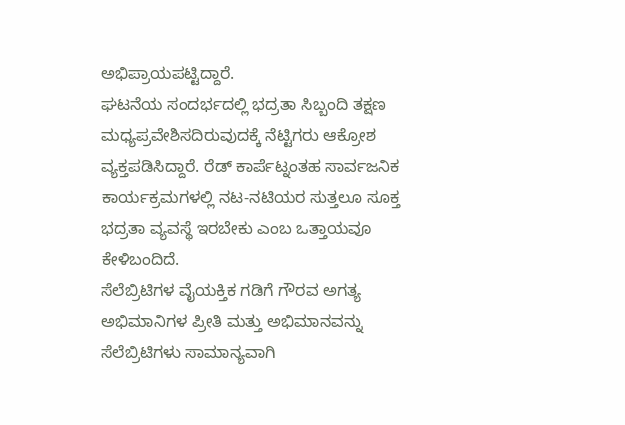ಅಭಿಪ್ರಾಯಪಟ್ಟಿದ್ದಾರೆ.
ಘಟನೆಯ ಸಂದರ್ಭದಲ್ಲಿ ಭದ್ರತಾ ಸಿಬ್ಬಂದಿ ತಕ್ಷಣ ಮಧ್ಯಪ್ರವೇಶಿಸದಿರುವುದಕ್ಕೆ ನೆಟ್ಟಿಗರು ಆಕ್ರೋಶ ವ್ಯಕ್ತಪಡಿಸಿದ್ದಾರೆ. ರೆಡ್ ಕಾರ್ಪೆಟ್ನಂತಹ ಸಾರ್ವಜನಿಕ ಕಾರ್ಯಕ್ರಮಗಳಲ್ಲಿ ನಟ-ನಟಿಯರ ಸುತ್ತಲೂ ಸೂಕ್ತ ಭದ್ರತಾ ವ್ಯವಸ್ಥೆ ಇರಬೇಕು ಎಂಬ ಒತ್ತಾಯವೂ ಕೇಳಿಬಂದಿದೆ.
ಸೆಲೆಬ್ರಿಟಿಗಳ ವೈಯಕ್ತಿಕ ಗಡಿಗೆ ಗೌರವ ಅಗತ್ಯ
ಅಭಿಮಾನಿಗಳ ಪ್ರೀತಿ ಮತ್ತು ಅಭಿಮಾನವನ್ನು ಸೆಲೆಬ್ರಿಟಿಗಳು ಸಾಮಾನ್ಯವಾಗಿ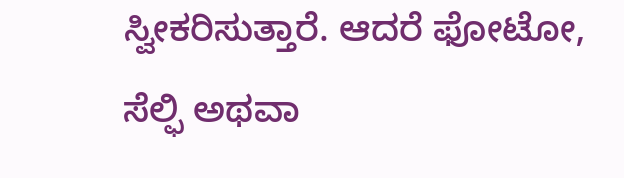ಸ್ವೀಕರಿಸುತ್ತಾರೆ. ಆದರೆ ಫೋಟೋ, ಸೆಲ್ಫಿ ಅಥವಾ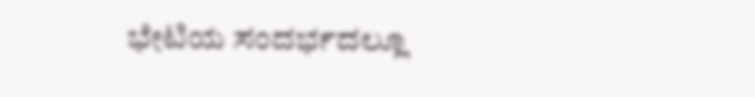ಭೇಟಿಯ ಸಂದರ್ಭದಲ್ಲೂ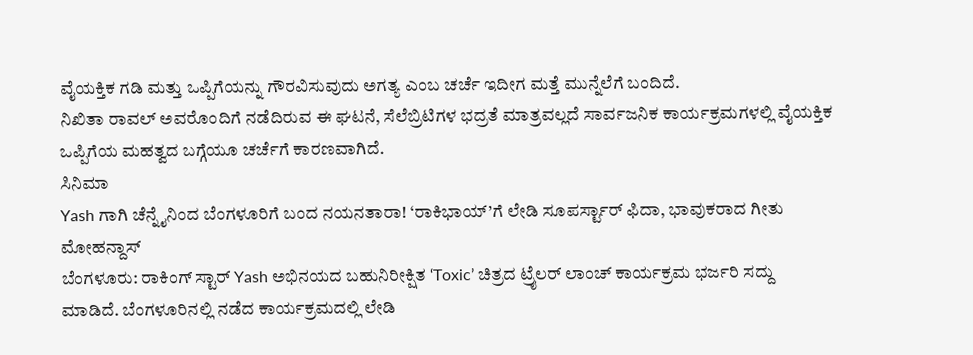ವೈಯಕ್ತಿಕ ಗಡಿ ಮತ್ತು ಒಪ್ಪಿಗೆಯನ್ನು ಗೌರವಿಸುವುದು ಅಗತ್ಯ ಎಂಬ ಚರ್ಚೆ ಇದೀಗ ಮತ್ತೆ ಮುನ್ನೆಲೆಗೆ ಬಂದಿದೆ.
ನಿಖಿತಾ ರಾವಲ್ ಅವರೊಂದಿಗೆ ನಡೆದಿರುವ ಈ ಘಟನೆ, ಸೆಲೆಬ್ರಿಟಿಗಳ ಭದ್ರತೆ ಮಾತ್ರವಲ್ಲದೆ ಸಾರ್ವಜನಿಕ ಕಾರ್ಯಕ್ರಮಗಳಲ್ಲಿ ವೈಯಕ್ತಿಕ ಒಪ್ಪಿಗೆಯ ಮಹತ್ವದ ಬಗ್ಗೆಯೂ ಚರ್ಚೆಗೆ ಕಾರಣವಾಗಿದೆ.
ಸಿನಿಮಾ
Yash ಗಾಗಿ ಚೆನ್ನೈನಿಂದ ಬೆಂಗಳೂರಿಗೆ ಬಂದ ನಯನತಾರಾ! ‘ರಾಕಿಭಾಯ್’ಗೆ ಲೇಡಿ ಸೂಪರ್ಸ್ಟಾರ್ ಫಿದಾ, ಭಾವುಕರಾದ ಗೀತು ಮೋಹನ್ದಾಸ್
ಬೆಂಗಳೂರು: ರಾಕಿಂಗ್ ಸ್ಟಾರ್ Yash ಅಭಿನಯದ ಬಹುನಿರೀಕ್ಷಿತ ‘Toxic’ ಚಿತ್ರದ ಟ್ರೈಲರ್ ಲಾಂಚ್ ಕಾರ್ಯಕ್ರಮ ಭರ್ಜರಿ ಸದ್ದು ಮಾಡಿದೆ. ಬೆಂಗಳೂರಿನಲ್ಲಿ ನಡೆದ ಕಾರ್ಯಕ್ರಮದಲ್ಲಿ ಲೇಡಿ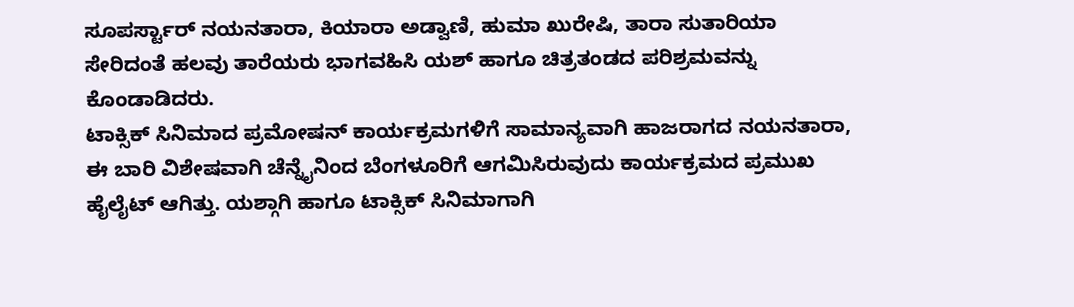ಸೂಪರ್ಸ್ಟಾರ್ ನಯನತಾರಾ, ಕಿಯಾರಾ ಅಡ್ವಾಣಿ, ಹುಮಾ ಖುರೇಷಿ, ತಾರಾ ಸುತಾರಿಯಾ ಸೇರಿದಂತೆ ಹಲವು ತಾರೆಯರು ಭಾಗವಹಿಸಿ ಯಶ್ ಹಾಗೂ ಚಿತ್ರತಂಡದ ಪರಿಶ್ರಮವನ್ನು ಕೊಂಡಾಡಿದರು.
ಟಾಕ್ಸಿಕ್ ಸಿನಿಮಾದ ಪ್ರಮೋಷನ್ ಕಾರ್ಯಕ್ರಮಗಳಿಗೆ ಸಾಮಾನ್ಯವಾಗಿ ಹಾಜರಾಗದ ನಯನತಾರಾ, ಈ ಬಾರಿ ವಿಶೇಷವಾಗಿ ಚೆನ್ನೈನಿಂದ ಬೆಂಗಳೂರಿಗೆ ಆಗಮಿಸಿರುವುದು ಕಾರ್ಯಕ್ರಮದ ಪ್ರಮುಖ ಹೈಲೈಟ್ ಆಗಿತ್ತು. ಯಶ್ಗಾಗಿ ಹಾಗೂ ಟಾಕ್ಸಿಕ್ ಸಿನಿಮಾಗಾಗಿ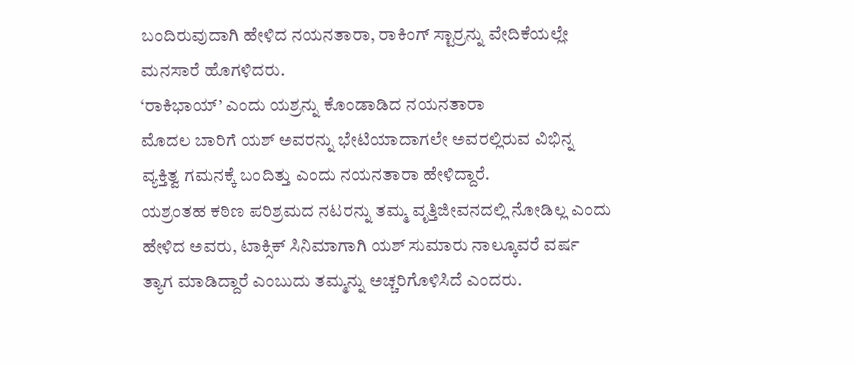ಬಂದಿರುವುದಾಗಿ ಹೇಳಿದ ನಯನತಾರಾ, ರಾಕಿಂಗ್ ಸ್ಟಾರ್ರನ್ನು ವೇದಿಕೆಯಲ್ಲೇ ಮನಸಾರೆ ಹೊಗಳಿದರು.
‘ರಾಕಿಭಾಯ್’ ಎಂದು ಯಶ್ರನ್ನು ಕೊಂಡಾಡಿದ ನಯನತಾರಾ
ಮೊದಲ ಬಾರಿಗೆ ಯಶ್ ಅವರನ್ನು ಭೇಟಿಯಾದಾಗಲೇ ಅವರಲ್ಲಿರುವ ವಿಭಿನ್ನ ವ್ಯಕ್ತಿತ್ವ ಗಮನಕ್ಕೆ ಬಂದಿತ್ತು ಎಂದು ನಯನತಾರಾ ಹೇಳಿದ್ದಾರೆ.
ಯಶ್ರಂತಹ ಕಠಿಣ ಪರಿಶ್ರಮದ ನಟರನ್ನು ತಮ್ಮ ವೃತ್ತಿಜೀವನದಲ್ಲಿ ನೋಡಿಲ್ಲ ಎಂದು ಹೇಳಿದ ಅವರು, ಟಾಕ್ಸಿಕ್ ಸಿನಿಮಾಗಾಗಿ ಯಶ್ ಸುಮಾರು ನಾಲ್ಕೂವರೆ ವರ್ಷ ತ್ಯಾಗ ಮಾಡಿದ್ದಾರೆ ಎಂಬುದು ತಮ್ಮನ್ನು ಅಚ್ಚರಿಗೊಳಿಸಿದೆ ಎಂದರು.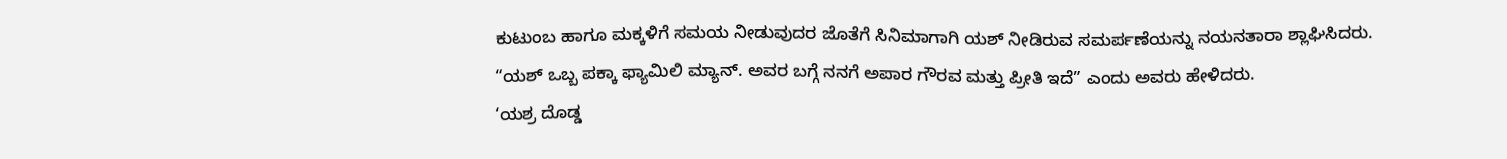ಕುಟುಂಬ ಹಾಗೂ ಮಕ್ಕಳಿಗೆ ಸಮಯ ನೀಡುವುದರ ಜೊತೆಗೆ ಸಿನಿಮಾಗಾಗಿ ಯಶ್ ನೀಡಿರುವ ಸಮರ್ಪಣೆಯನ್ನು ನಯನತಾರಾ ಶ್ಲಾಘಿಸಿದರು.
“ಯಶ್ ಒಬ್ಬ ಪಕ್ಕಾ ಫ್ಯಾಮಿಲಿ ಮ್ಯಾನ್. ಅವರ ಬಗ್ಗೆ ನನಗೆ ಅಪಾರ ಗೌರವ ಮತ್ತು ಪ್ರೀತಿ ಇದೆ” ಎಂದು ಅವರು ಹೇಳಿದರು.
‘ಯಶ್ರ ದೊಡ್ಡ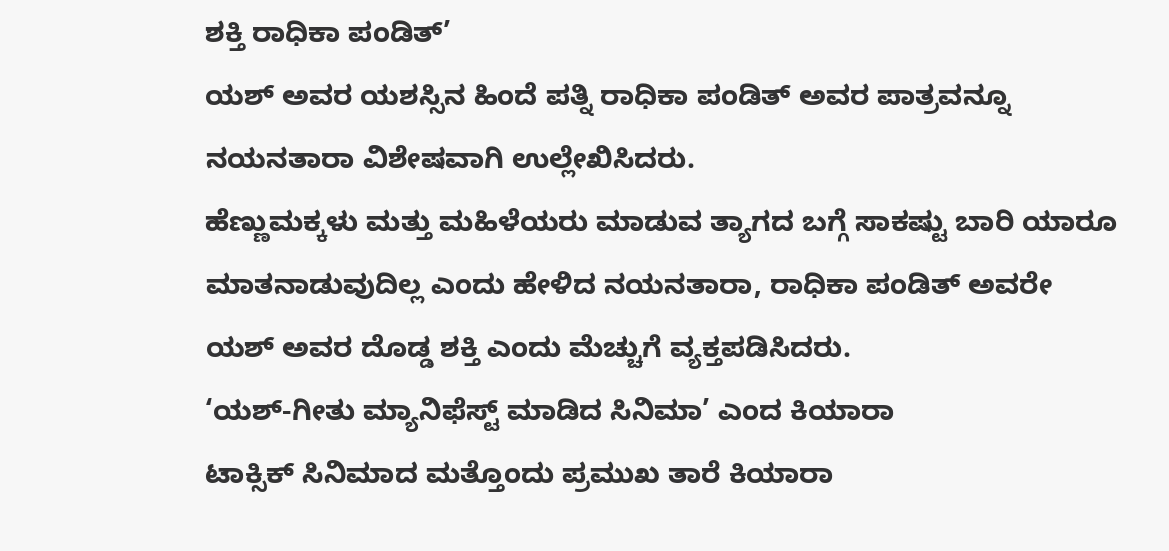ಶಕ್ತಿ ರಾಧಿಕಾ ಪಂಡಿತ್’
ಯಶ್ ಅವರ ಯಶಸ್ಸಿನ ಹಿಂದೆ ಪತ್ನಿ ರಾಧಿಕಾ ಪಂಡಿತ್ ಅವರ ಪಾತ್ರವನ್ನೂ ನಯನತಾರಾ ವಿಶೇಷವಾಗಿ ಉಲ್ಲೇಖಿಸಿದರು.
ಹೆಣ್ಣುಮಕ್ಕಳು ಮತ್ತು ಮಹಿಳೆಯರು ಮಾಡುವ ತ್ಯಾಗದ ಬಗ್ಗೆ ಸಾಕಷ್ಟು ಬಾರಿ ಯಾರೂ ಮಾತನಾಡುವುದಿಲ್ಲ ಎಂದು ಹೇಳಿದ ನಯನತಾರಾ, ರಾಧಿಕಾ ಪಂಡಿತ್ ಅವರೇ ಯಶ್ ಅವರ ದೊಡ್ಡ ಶಕ್ತಿ ಎಂದು ಮೆಚ್ಚುಗೆ ವ್ಯಕ್ತಪಡಿಸಿದರು.
‘ಯಶ್-ಗೀತು ಮ್ಯಾನಿಫೆಸ್ಟ್ ಮಾಡಿದ ಸಿನಿಮಾ’ ಎಂದ ಕಿಯಾರಾ
ಟಾಕ್ಸಿಕ್ ಸಿನಿಮಾದ ಮತ್ತೊಂದು ಪ್ರಮುಖ ತಾರೆ ಕಿಯಾರಾ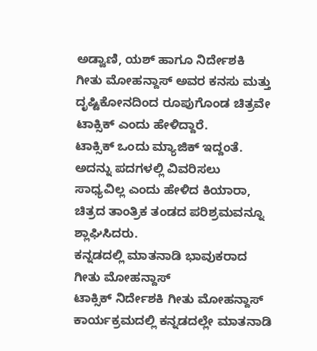ಅಡ್ವಾಣಿ, ಯಶ್ ಹಾಗೂ ನಿರ್ದೇಶಕಿ ಗೀತು ಮೋಹನ್ದಾಸ್ ಅವರ ಕನಸು ಮತ್ತು ದೃಷ್ಟಿಕೋನದಿಂದ ರೂಪುಗೊಂಡ ಚಿತ್ರವೇ ಟಾಕ್ಸಿಕ್ ಎಂದು ಹೇಳಿದ್ದಾರೆ.
ಟಾಕ್ಸಿಕ್ ಒಂದು ಮ್ಯಾಜಿಕ್ ಇದ್ದಂತೆ. ಅದನ್ನು ಪದಗಳಲ್ಲಿ ವಿವರಿಸಲು ಸಾಧ್ಯವಿಲ್ಲ ಎಂದು ಹೇಳಿದ ಕಿಯಾರಾ, ಚಿತ್ರದ ತಾಂತ್ರಿಕ ತಂಡದ ಪರಿಶ್ರಮವನ್ನೂ ಶ್ಲಾಘಿಸಿದರು.
ಕನ್ನಡದಲ್ಲಿ ಮಾತನಾಡಿ ಭಾವುಕರಾದ ಗೀತು ಮೋಹನ್ದಾಸ್
ಟಾಕ್ಸಿಕ್ ನಿರ್ದೇಶಕಿ ಗೀತು ಮೋಹನ್ದಾಸ್ ಕಾರ್ಯಕ್ರಮದಲ್ಲಿ ಕನ್ನಡದಲ್ಲೇ ಮಾತನಾಡಿ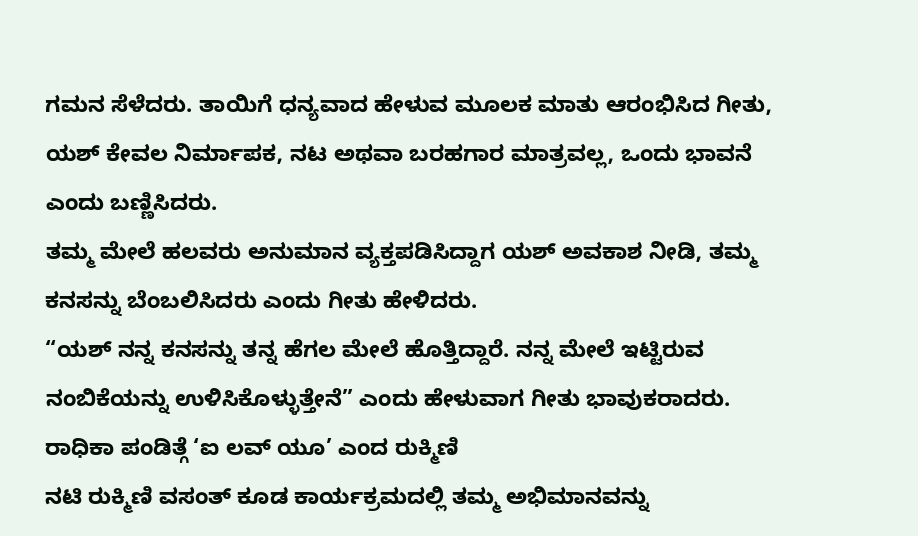ಗಮನ ಸೆಳೆದರು. ತಾಯಿಗೆ ಧನ್ಯವಾದ ಹೇಳುವ ಮೂಲಕ ಮಾತು ಆರಂಭಿಸಿದ ಗೀತು, ಯಶ್ ಕೇವಲ ನಿರ್ಮಾಪಕ, ನಟ ಅಥವಾ ಬರಹಗಾರ ಮಾತ್ರವಲ್ಲ, ಒಂದು ಭಾವನೆ ಎಂದು ಬಣ್ಣಿಸಿದರು.
ತಮ್ಮ ಮೇಲೆ ಹಲವರು ಅನುಮಾನ ವ್ಯಕ್ತಪಡಿಸಿದ್ದಾಗ ಯಶ್ ಅವಕಾಶ ನೀಡಿ, ತಮ್ಮ ಕನಸನ್ನು ಬೆಂಬಲಿಸಿದರು ಎಂದು ಗೀತು ಹೇಳಿದರು.
“ಯಶ್ ನನ್ನ ಕನಸನ್ನು ತನ್ನ ಹೆಗಲ ಮೇಲೆ ಹೊತ್ತಿದ್ದಾರೆ. ನನ್ನ ಮೇಲೆ ಇಟ್ಟಿರುವ ನಂಬಿಕೆಯನ್ನು ಉಳಿಸಿಕೊಳ್ಳುತ್ತೇನೆ” ಎಂದು ಹೇಳುವಾಗ ಗೀತು ಭಾವುಕರಾದರು.
ರಾಧಿಕಾ ಪಂಡಿತ್ಗೆ ‘ಐ ಲವ್ ಯೂ’ ಎಂದ ರುಕ್ಮಿಣಿ
ನಟಿ ರುಕ್ಮಿಣಿ ವಸಂತ್ ಕೂಡ ಕಾರ್ಯಕ್ರಮದಲ್ಲಿ ತಮ್ಮ ಅಭಿಮಾನವನ್ನು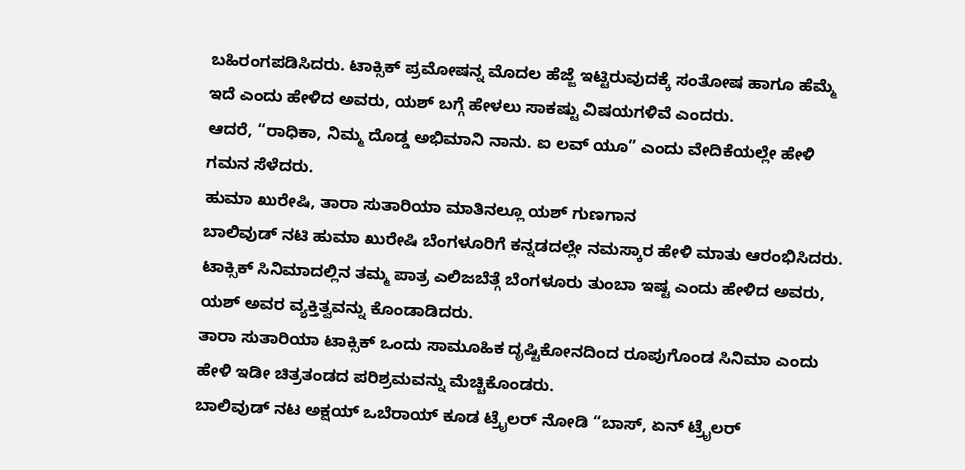ಬಹಿರಂಗಪಡಿಸಿದರು. ಟಾಕ್ಸಿಕ್ ಪ್ರಮೋಷನ್ನ ಮೊದಲ ಹೆಜ್ಜೆ ಇಟ್ಟಿರುವುದಕ್ಕೆ ಸಂತೋಷ ಹಾಗೂ ಹೆಮ್ಮೆ ಇದೆ ಎಂದು ಹೇಳಿದ ಅವರು, ಯಶ್ ಬಗ್ಗೆ ಹೇಳಲು ಸಾಕಷ್ಟು ವಿಷಯಗಳಿವೆ ಎಂದರು.
ಆದರೆ, “ರಾಧಿಕಾ, ನಿಮ್ಮ ದೊಡ್ಡ ಅಭಿಮಾನಿ ನಾನು. ಐ ಲವ್ ಯೂ” ಎಂದು ವೇದಿಕೆಯಲ್ಲೇ ಹೇಳಿ ಗಮನ ಸೆಳೆದರು.
ಹುಮಾ ಖುರೇಷಿ, ತಾರಾ ಸುತಾರಿಯಾ ಮಾತಿನಲ್ಲೂ ಯಶ್ ಗುಣಗಾನ
ಬಾಲಿವುಡ್ ನಟಿ ಹುಮಾ ಖುರೇಷಿ ಬೆಂಗಳೂರಿಗೆ ಕನ್ನಡದಲ್ಲೇ ನಮಸ್ಕಾರ ಹೇಳಿ ಮಾತು ಆರಂಭಿಸಿದರು. ಟಾಕ್ಸಿಕ್ ಸಿನಿಮಾದಲ್ಲಿನ ತಮ್ಮ ಪಾತ್ರ ಎಲಿಜಬೆತ್ಗೆ ಬೆಂಗಳೂರು ತುಂಬಾ ಇಷ್ಟ ಎಂದು ಹೇಳಿದ ಅವರು, ಯಶ್ ಅವರ ವ್ಯಕ್ತಿತ್ವವನ್ನು ಕೊಂಡಾಡಿದರು.
ತಾರಾ ಸುತಾರಿಯಾ ಟಾಕ್ಸಿಕ್ ಒಂದು ಸಾಮೂಹಿಕ ದೃಷ್ಟಿಕೋನದಿಂದ ರೂಪುಗೊಂಡ ಸಿನಿಮಾ ಎಂದು ಹೇಳಿ ಇಡೀ ಚಿತ್ರತಂಡದ ಪರಿಶ್ರಮವನ್ನು ಮೆಚ್ಚಿಕೊಂಡರು.
ಬಾಲಿವುಡ್ ನಟ ಅಕ್ಷಯ್ ಒಬೆರಾಯ್ ಕೂಡ ಟ್ರೈಲರ್ ನೋಡಿ “ಬಾಸ್, ಏನ್ ಟ್ರೈಲರ್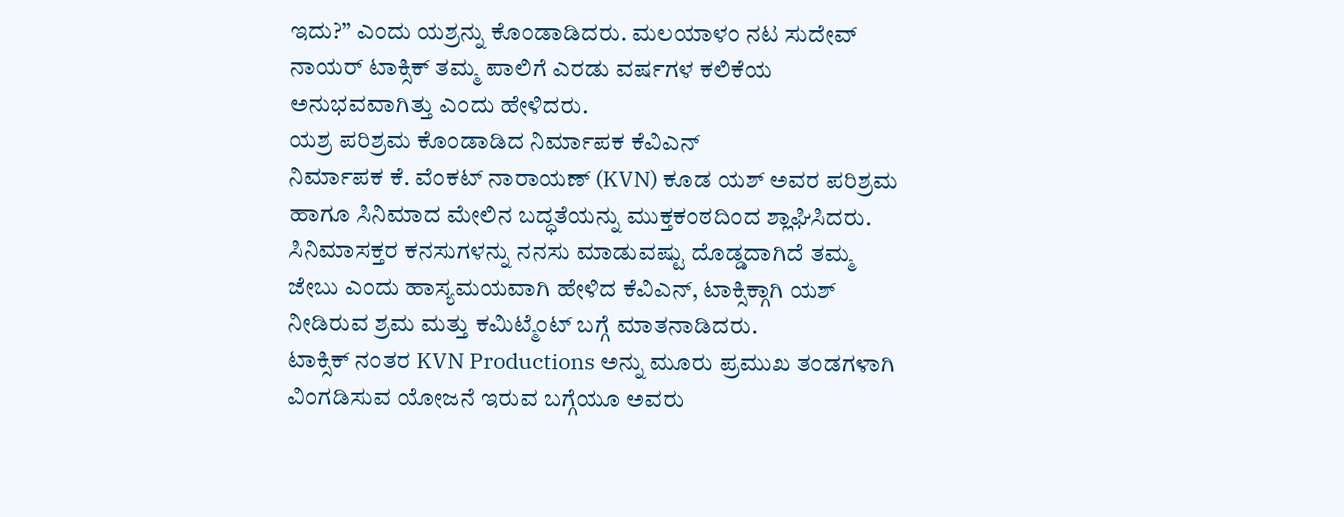ಇದು?” ಎಂದು ಯಶ್ರನ್ನು ಕೊಂಡಾಡಿದರು. ಮಲಯಾಳಂ ನಟ ಸುದೇವ್ ನಾಯರ್ ಟಾಕ್ಸಿಕ್ ತಮ್ಮ ಪಾಲಿಗೆ ಎರಡು ವರ್ಷಗಳ ಕಲಿಕೆಯ ಅನುಭವವಾಗಿತ್ತು ಎಂದು ಹೇಳಿದರು.
ಯಶ್ರ ಪರಿಶ್ರಮ ಕೊಂಡಾಡಿದ ನಿರ್ಮಾಪಕ ಕೆವಿಎನ್
ನಿರ್ಮಾಪಕ ಕೆ. ವೆಂಕಟ್ ನಾರಾಯಣ್ (KVN) ಕೂಡ ಯಶ್ ಅವರ ಪರಿಶ್ರಮ ಹಾಗೂ ಸಿನಿಮಾದ ಮೇಲಿನ ಬದ್ಧತೆಯನ್ನು ಮುಕ್ತಕಂಠದಿಂದ ಶ್ಲಾಘಿಸಿದರು.
ಸಿನಿಮಾಸಕ್ತರ ಕನಸುಗಳನ್ನು ನನಸು ಮಾಡುವಷ್ಟು ದೊಡ್ಡದಾಗಿದೆ ತಮ್ಮ ಜೇಬು ಎಂದು ಹಾಸ್ಯಮಯವಾಗಿ ಹೇಳಿದ ಕೆವಿಎನ್, ಟಾಕ್ಸಿಕ್ಗಾಗಿ ಯಶ್ ನೀಡಿರುವ ಶ್ರಮ ಮತ್ತು ಕಮಿಟ್ಮೆಂಟ್ ಬಗ್ಗೆ ಮಾತನಾಡಿದರು.
ಟಾಕ್ಸಿಕ್ ನಂತರ KVN Productions ಅನ್ನು ಮೂರು ಪ್ರಮುಖ ತಂಡಗಳಾಗಿ ವಿಂಗಡಿಸುವ ಯೋಜನೆ ಇರುವ ಬಗ್ಗೆಯೂ ಅವರು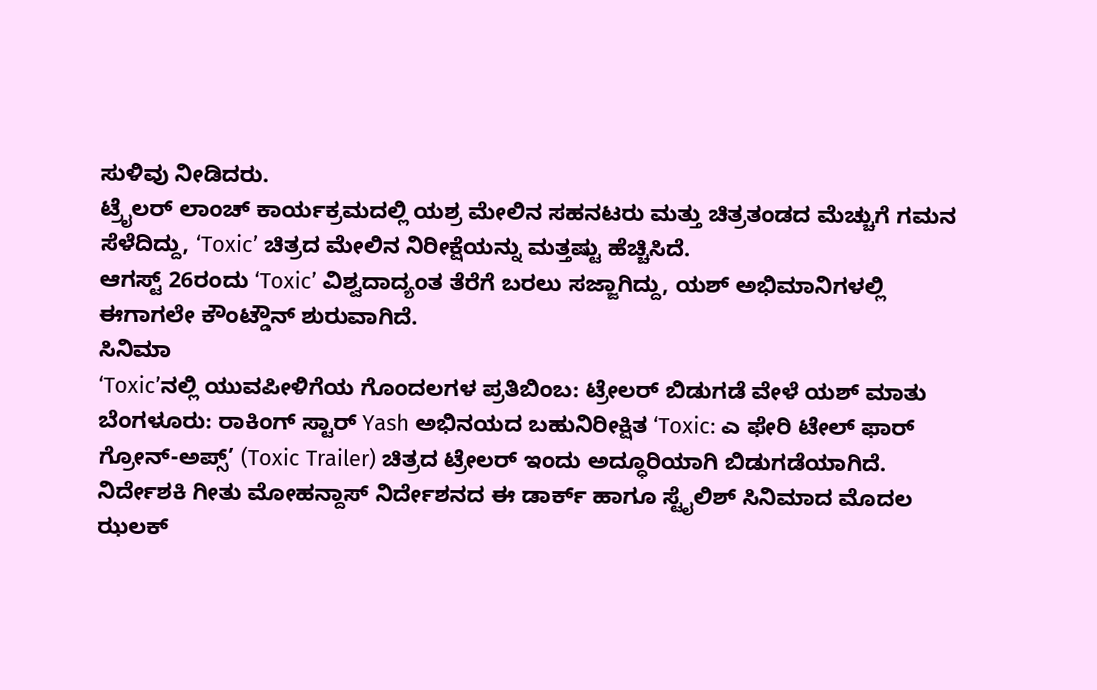ಸುಳಿವು ನೀಡಿದರು.
ಟ್ರೈಲರ್ ಲಾಂಚ್ ಕಾರ್ಯಕ್ರಮದಲ್ಲಿ ಯಶ್ರ ಮೇಲಿನ ಸಹನಟರು ಮತ್ತು ಚಿತ್ರತಂಡದ ಮೆಚ್ಚುಗೆ ಗಮನ ಸೆಳೆದಿದ್ದು, ‘Toxic’ ಚಿತ್ರದ ಮೇಲಿನ ನಿರೀಕ್ಷೆಯನ್ನು ಮತ್ತಷ್ಟು ಹೆಚ್ಚಿಸಿದೆ.
ಆಗಸ್ಟ್ 26ರಂದು ‘Toxic’ ವಿಶ್ವದಾದ್ಯಂತ ತೆರೆಗೆ ಬರಲು ಸಜ್ಜಾಗಿದ್ದು, ಯಶ್ ಅಭಿಮಾನಿಗಳಲ್ಲಿ ಈಗಾಗಲೇ ಕೌಂಟ್ಡೌನ್ ಶುರುವಾಗಿದೆ.
ಸಿನಿಮಾ
‘Toxic’ನಲ್ಲಿ ಯುವಪೀಳಿಗೆಯ ಗೊಂದಲಗಳ ಪ್ರತಿಬಿಂಬ: ಟ್ರೇಲರ್ ಬಿಡುಗಡೆ ವೇಳೆ ಯಶ್ ಮಾತು
ಬೆಂಗಳೂರು: ರಾಕಿಂಗ್ ಸ್ಟಾರ್ Yash ಅಭಿನಯದ ಬಹುನಿರೀಕ್ಷಿತ ‘Toxic: ಎ ಫೇರಿ ಟೇಲ್ ಫಾರ್ ಗ್ರೋನ್-ಅಪ್ಸ್’ (Toxic Trailer) ಚಿತ್ರದ ಟ್ರೇಲರ್ ಇಂದು ಅದ್ಧೂರಿಯಾಗಿ ಬಿಡುಗಡೆಯಾಗಿದೆ. ನಿರ್ದೇಶಕಿ ಗೀತು ಮೋಹನ್ದಾಸ್ ನಿರ್ದೇಶನದ ಈ ಡಾರ್ಕ್ ಹಾಗೂ ಸ್ಟೈಲಿಶ್ ಸಿನಿಮಾದ ಮೊದಲ ಝಲಕ್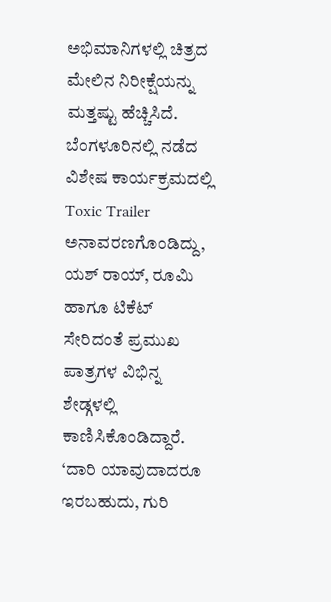ಅಭಿಮಾನಿಗಳಲ್ಲಿ ಚಿತ್ರದ ಮೇಲಿನ ನಿರೀಕ್ಷೆಯನ್ನು ಮತ್ತಷ್ಟು ಹೆಚ್ಚಿಸಿದೆ.
ಬೆಂಗಳೂರಿನಲ್ಲಿ ನಡೆದ ವಿಶೇಷ ಕಾರ್ಯಕ್ರಮದಲ್ಲಿ Toxic Trailer ಅನಾವರಣಗೊಂಡಿದ್ದು, ಯಶ್ ರಾಯ್, ರೂಮಿ ಹಾಗೂ ಟಿಕೆಟ್ ಸೇರಿದಂತೆ ಪ್ರಮುಖ ಪಾತ್ರಗಳ ವಿಭಿನ್ನ ಶೇಡ್ಗಳಲ್ಲಿ ಕಾಣಿಸಿಕೊಂಡಿದ್ದಾರೆ.
‘ದಾರಿ ಯಾವುದಾದರೂ ಇರಬಹುದು, ಗುರಿ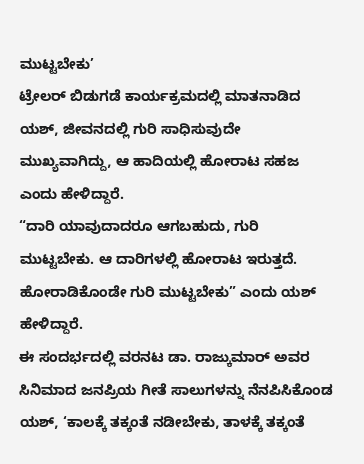ಮುಟ್ಟಬೇಕು’
ಟ್ರೇಲರ್ ಬಿಡುಗಡೆ ಕಾರ್ಯಕ್ರಮದಲ್ಲಿ ಮಾತನಾಡಿದ ಯಶ್, ಜೀವನದಲ್ಲಿ ಗುರಿ ಸಾಧಿಸುವುದೇ ಮುಖ್ಯವಾಗಿದ್ದು, ಆ ಹಾದಿಯಲ್ಲಿ ಹೋರಾಟ ಸಹಜ ಎಂದು ಹೇಳಿದ್ದಾರೆ.
“ದಾರಿ ಯಾವುದಾದರೂ ಆಗಬಹುದು, ಗುರಿ ಮುಟ್ಟಬೇಕು. ಆ ದಾರಿಗಳಲ್ಲಿ ಹೋರಾಟ ಇರುತ್ತದೆ. ಹೋರಾಡಿಕೊಂಡೇ ಗುರಿ ಮುಟ್ಟಬೇಕು” ಎಂದು ಯಶ್ ಹೇಳಿದ್ದಾರೆ.
ಈ ಸಂದರ್ಭದಲ್ಲಿ ವರನಟ ಡಾ. ರಾಜ್ಕುಮಾರ್ ಅವರ ಸಿನಿಮಾದ ಜನಪ್ರಿಯ ಗೀತೆ ಸಾಲುಗಳನ್ನು ನೆನಪಿಸಿಕೊಂಡ ಯಶ್, ‘ಕಾಲಕ್ಕೆ ತಕ್ಕಂತೆ ನಡೀಬೇಕು, ತಾಳಕ್ಕೆ ತಕ್ಕಂತೆ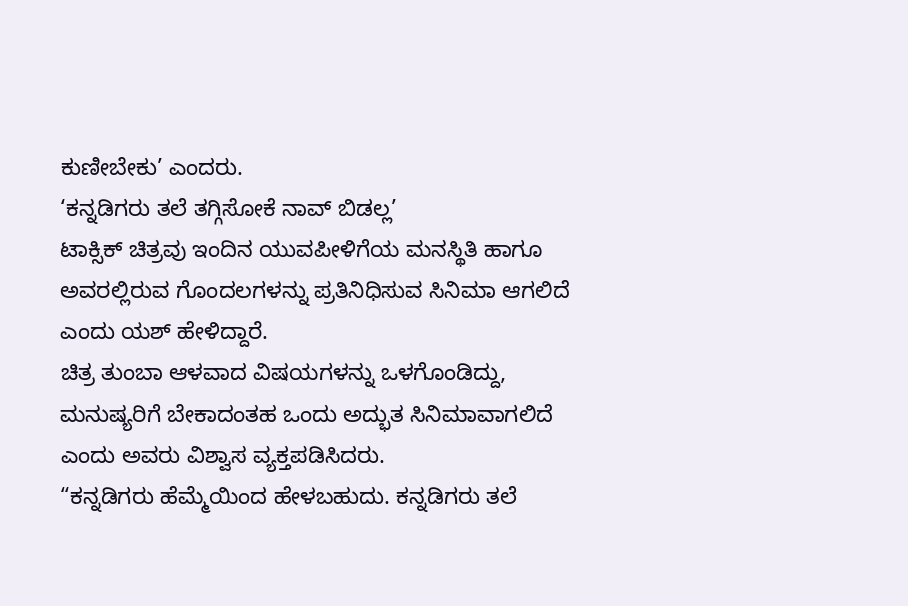ಕುಣೀಬೇಕು’ ಎಂದರು.
‘ಕನ್ನಡಿಗರು ತಲೆ ತಗ್ಗಿಸೋಕೆ ನಾವ್ ಬಿಡಲ್ಲ’
ಟಾಕ್ಸಿಕ್ ಚಿತ್ರವು ಇಂದಿನ ಯುವಪೀಳಿಗೆಯ ಮನಸ್ಥಿತಿ ಹಾಗೂ ಅವರಲ್ಲಿರುವ ಗೊಂದಲಗಳನ್ನು ಪ್ರತಿನಿಧಿಸುವ ಸಿನಿಮಾ ಆಗಲಿದೆ ಎಂದು ಯಶ್ ಹೇಳಿದ್ದಾರೆ.
ಚಿತ್ರ ತುಂಬಾ ಆಳವಾದ ವಿಷಯಗಳನ್ನು ಒಳಗೊಂಡಿದ್ದು, ಮನುಷ್ಯರಿಗೆ ಬೇಕಾದಂತಹ ಒಂದು ಅದ್ಭುತ ಸಿನಿಮಾವಾಗಲಿದೆ ಎಂದು ಅವರು ವಿಶ್ವಾಸ ವ್ಯಕ್ತಪಡಿಸಿದರು.
“ಕನ್ನಡಿಗರು ಹೆಮ್ಮೆಯಿಂದ ಹೇಳಬಹುದು. ಕನ್ನಡಿಗರು ತಲೆ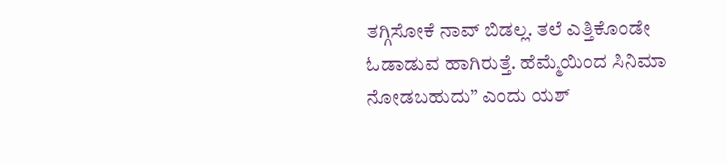ತಗ್ಗಿಸೋಕೆ ನಾವ್ ಬಿಡಲ್ಲ. ತಲೆ ಎತ್ತಿಕೊಂಡೇ ಓಡಾಡುವ ಹಾಗಿರುತ್ತೆ. ಹೆಮ್ಮೆಯಿಂದ ಸಿನಿಮಾ ನೋಡಬಹುದು” ಎಂದು ಯಶ್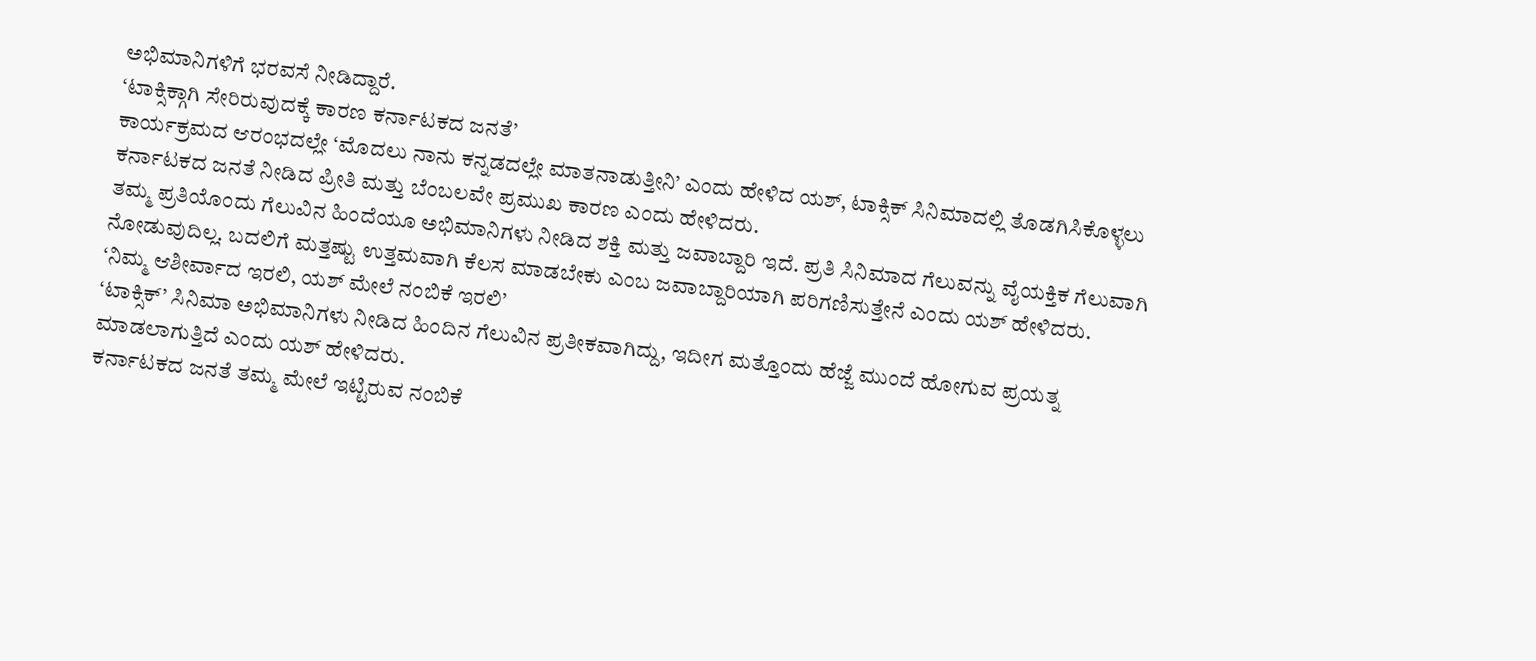ಅಭಿಮಾನಿಗಳಿಗೆ ಭರವಸೆ ನೀಡಿದ್ದಾರೆ.
‘ಟಾಕ್ಸಿಕ್ಗಾಗಿ ಸೇರಿರುವುದಕ್ಕೆ ಕಾರಣ ಕರ್ನಾಟಕದ ಜನತೆ’
ಕಾರ್ಯಕ್ರಮದ ಆರಂಭದಲ್ಲೇ ‘ಮೊದಲು ನಾನು ಕನ್ನಡದಲ್ಲೇ ಮಾತನಾಡುತ್ತೀನಿ’ ಎಂದು ಹೇಳಿದ ಯಶ್, ಟಾಕ್ಸಿಕ್ ಸಿನಿಮಾದಲ್ಲಿ ತೊಡಗಿಸಿಕೊಳ್ಳಲು ಕರ್ನಾಟಕದ ಜನತೆ ನೀಡಿದ ಪ್ರೀತಿ ಮತ್ತು ಬೆಂಬಲವೇ ಪ್ರಮುಖ ಕಾರಣ ಎಂದು ಹೇಳಿದರು.
ತಮ್ಮ ಪ್ರತಿಯೊಂದು ಗೆಲುವಿನ ಹಿಂದೆಯೂ ಅಭಿಮಾನಿಗಳು ನೀಡಿದ ಶಕ್ತಿ ಮತ್ತು ಜವಾಬ್ದಾರಿ ಇದೆ. ಪ್ರತಿ ಸಿನಿಮಾದ ಗೆಲುವನ್ನು ವೈಯಕ್ತಿಕ ಗೆಲುವಾಗಿ ನೋಡುವುದಿಲ್ಲ. ಬದಲಿಗೆ ಮತ್ತಷ್ಟು ಉತ್ತಮವಾಗಿ ಕೆಲಸ ಮಾಡಬೇಕು ಎಂಬ ಜವಾಬ್ದಾರಿಯಾಗಿ ಪರಿಗಣಿಸುತ್ತೇನೆ ಎಂದು ಯಶ್ ಹೇಳಿದರು.
‘ನಿಮ್ಮ ಆಶೀರ್ವಾದ ಇರಲಿ, ಯಶ್ ಮೇಲೆ ನಂಬಿಕೆ ಇರಲಿ’
‘ಟಾಕ್ಸಿಕ್’ ಸಿನಿಮಾ ಅಭಿಮಾನಿಗಳು ನೀಡಿದ ಹಿಂದಿನ ಗೆಲುವಿನ ಪ್ರತೀಕವಾಗಿದ್ದು, ಇದೀಗ ಮತ್ತೊಂದು ಹೆಜ್ಜೆ ಮುಂದೆ ಹೋಗುವ ಪ್ರಯತ್ನ ಮಾಡಲಾಗುತ್ತಿದೆ ಎಂದು ಯಶ್ ಹೇಳಿದರು.
ಕರ್ನಾಟಕದ ಜನತೆ ತಮ್ಮ ಮೇಲೆ ಇಟ್ಟಿರುವ ನಂಬಿಕೆ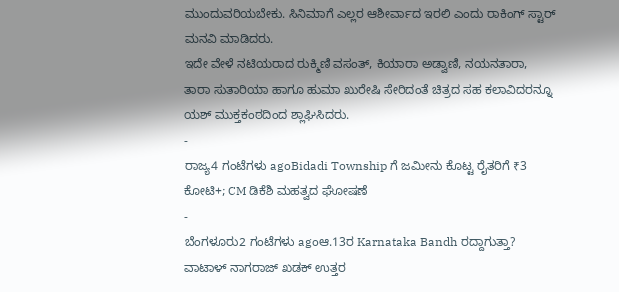ಮುಂದುವರಿಯಬೇಕು. ಸಿನಿಮಾಗೆ ಎಲ್ಲರ ಆಶೀರ್ವಾದ ಇರಲಿ ಎಂದು ರಾಕಿಂಗ್ ಸ್ಟಾರ್ ಮನವಿ ಮಾಡಿದರು.
ಇದೇ ವೇಳೆ ನಟಿಯರಾದ ರುಕ್ಮಿಣಿ ವಸಂತ್, ಕಿಯಾರಾ ಅಡ್ವಾಣಿ, ನಯನತಾರಾ, ತಾರಾ ಸುತಾರಿಯಾ ಹಾಗೂ ಹುಮಾ ಖುರೇಷಿ ಸೇರಿದಂತೆ ಚಿತ್ರದ ಸಹ ಕಲಾವಿದರನ್ನೂ ಯಶ್ ಮುಕ್ತಕಂಠದಿಂದ ಶ್ಲಾಘಿಸಿದರು.
-
ರಾಜ್ಯ4 ಗಂಟೆಗಳು agoBidadi Township ಗೆ ಜಮೀನು ಕೊಟ್ಟ ರೈತರಿಗೆ ₹3 ಕೋಟಿ+; CM ಡಿಕೆಶಿ ಮಹತ್ವದ ಘೋಷಣೆ
-
ಬೆಂಗಳೂರು2 ಗಂಟೆಗಳು agoಆ.13ರ Karnataka Bandh ರದ್ದಾಗುತ್ತಾ? ವಾಟಾಳ್ ನಾಗರಾಜ್ ಖಡಕ್ ಉತ್ತರ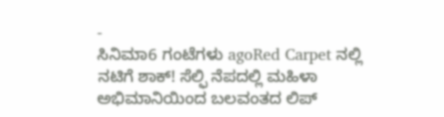-
ಸಿನಿಮಾ6 ಗಂಟೆಗಳು agoRed Carpet ನಲ್ಲಿ ನಟಿಗೆ ಶಾಕ್! ಸೆಲ್ಫಿ ನೆಪದಲ್ಲಿ ಮಹಿಳಾ ಅಭಿಮಾನಿಯಿಂದ ಬಲವಂತದ ಲಿಪ್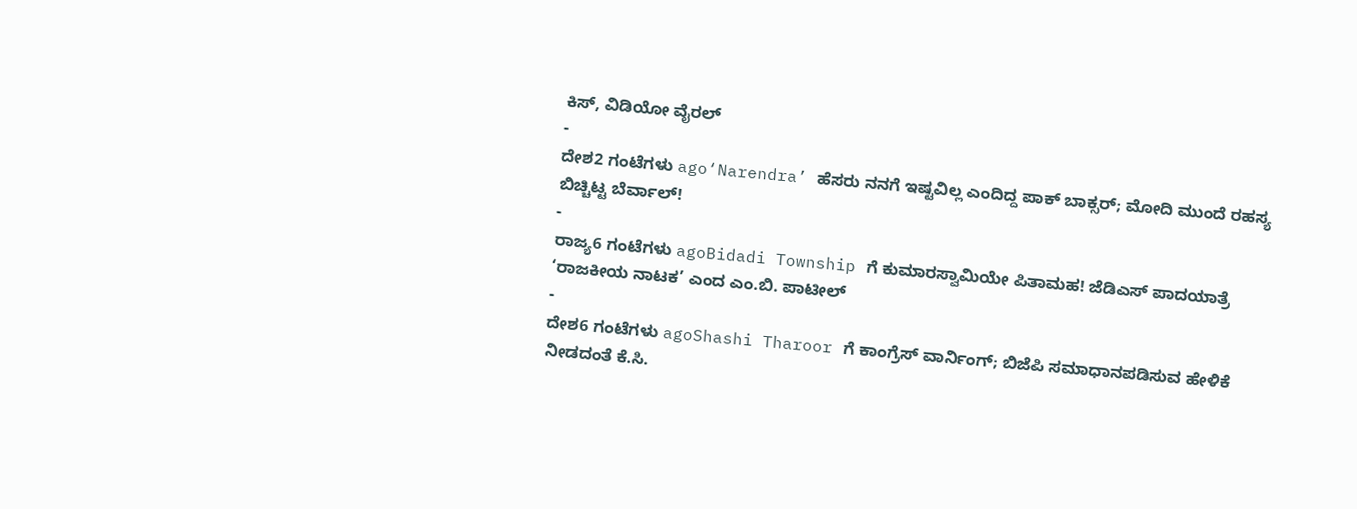ಕಿಸ್, ವಿಡಿಯೋ ವೈರಲ್
-
ದೇಶ2 ಗಂಟೆಗಳು ago‘Narendra’ ಹೆಸರು ನನಗೆ ಇಷ್ಟವಿಲ್ಲ ಎಂದಿದ್ದ ಪಾಕ್ ಬಾಕ್ಸರ್; ಮೋದಿ ಮುಂದೆ ರಹಸ್ಯ ಬಿಚ್ಚಿಟ್ಟ ಬೆರ್ವಾಲ್!
-
ರಾಜ್ಯ6 ಗಂಟೆಗಳು agoBidadi Township ಗೆ ಕುಮಾರಸ್ವಾಮಿಯೇ ಪಿತಾಮಹ! ಜೆಡಿಎಸ್ ಪಾದಯಾತ್ರೆ ‘ರಾಜಕೀಯ ನಾಟಕ’ ಎಂದ ಎಂ.ಬಿ. ಪಾಟೀಲ್
-
ದೇಶ6 ಗಂಟೆಗಳು agoShashi Tharoor ಗೆ ಕಾಂಗ್ರೆಸ್ ವಾರ್ನಿಂಗ್; ಬಿಜೆಪಿ ಸಮಾಧಾನಪಡಿಸುವ ಹೇಳಿಕೆ ನೀಡದಂತೆ ಕೆ.ಸಿ.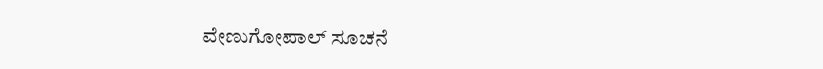ವೇಣುಗೋಪಾಲ್ ಸೂಚನೆ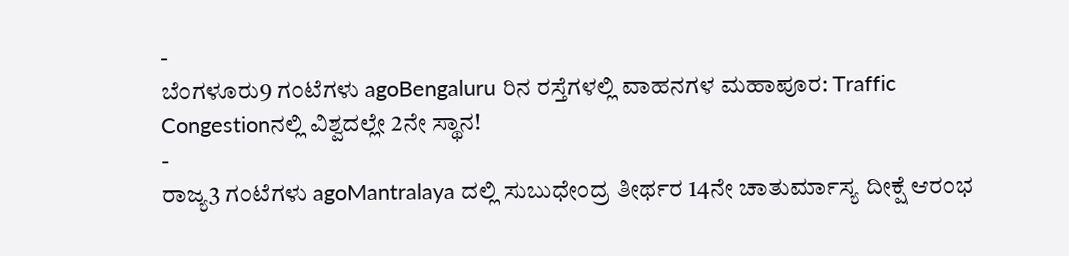-
ಬೆಂಗಳೂರು9 ಗಂಟೆಗಳು agoBengaluru ರಿನ ರಸ್ತೆಗಳಲ್ಲಿ ವಾಹನಗಳ ಮಹಾಪೂರ: Traffic Congestionನಲ್ಲಿ ವಿಶ್ವದಲ್ಲೇ 2ನೇ ಸ್ಥಾನ!
-
ರಾಜ್ಯ3 ಗಂಟೆಗಳು agoMantralaya ದಲ್ಲಿ ಸುಬುಧೇಂದ್ರ ತೀರ್ಥರ 14ನೇ ಚಾತುರ್ಮಾಸ್ಯ ದೀಕ್ಷೆ ಆರಂಭ